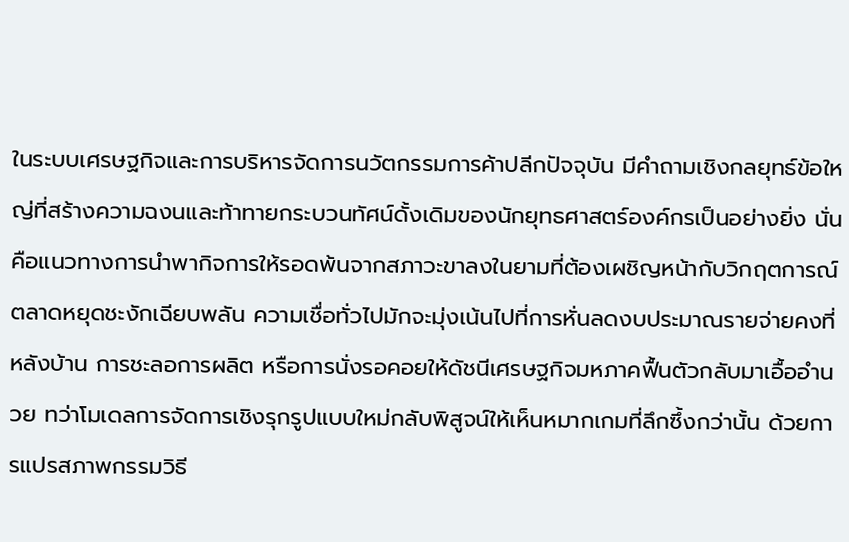ในระบบเศรษฐกิจและการบริหารจัดการนวัตกรรมการค้าปลีกปัจจุบัน มีคำถามเชิงกลยุทธ์ข้อใหญ่ที่สร้างความฉงนและท้าทายกระบวนทัศน์ดั้งเดิมของนักยุทธศาสตร์องค์กรเป็นอย่างยิ่ง นั่นคือแนวทางการนำพากิจการให้รอดพ้นจากสภาวะขาลงในยามที่ต้องเผชิญหน้ากับวิกฤตการณ์ตลาดหยุดชะงักเฉียบพลัน ความเชื่อทั่วไปมักจะมุ่งเน้นไปที่การหั่นลดงบประมาณรายจ่ายคงที่หลังบ้าน การชะลอการผลิต หรือการนั่งรอคอยให้ดัชนีเศรษฐกิจมหภาคฟื้นตัวกลับมาเอื้ออำนวย ทว่าโมเดลการจัดการเชิงรุกรูปแบบใหม่กลับพิสูจน์ให้เห็นหมากเกมที่ลึกซึ้งกว่านั้น ด้วยการแปรสภาพกรรมวิธี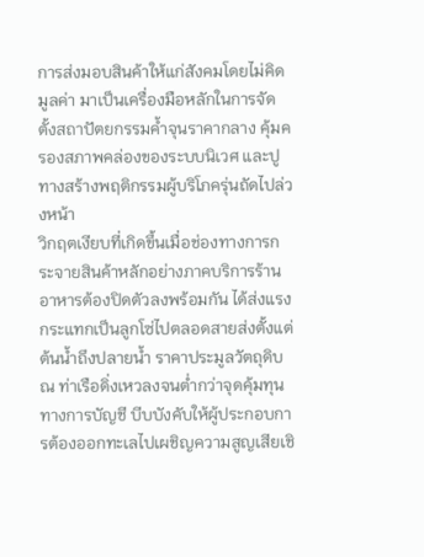การส่งมอบสินค้าให้แก่สังคมโดยไม่คิดมูลค่า มาเป็นเครื่องมือหลักในการจัดตั้งสถาปัตยกรรมค้ำจุนราคากลาง คุ้มครองสภาพคล่องของระบบนิเวศ และปูทางสร้างพฤติกรรมผู้บริโภครุ่นถัดไปล่วงหน้า
วิกฤตเงียบที่เกิดขึ้นเมื่อช่องทางการกระจายสินค้าหลักอย่างภาคบริการร้านอาหารต้องปิดตัวลงพร้อมกัน ได้ส่งแรงกระแทกเป็นลูกโซ่ไปตลอดสายส่งตั้งแต่ต้นน้ำถึงปลายน้ำ ราคาประมูลวัตถุดิบ ณ ท่าเรือดิ่งเหวลงจนต่ำกว่าจุดคุ้มทุนทางการบัญชี บีบบังคับให้ผู้ประกอบการต้องออกทะเลไปเผชิญความสูญเสียเชิ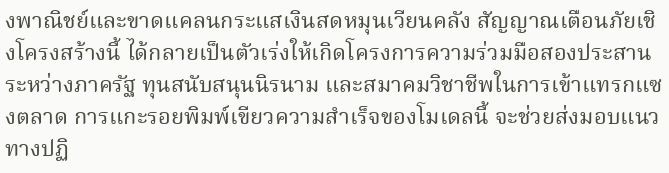งพาณิชย์และขาดแคลนกระแสเงินสดหมุนเวียนคลัง สัญญาณเตือนภัยเชิงโครงสร้างนี้ ได้กลายเป็นตัวเร่งให้เกิดโครงการความร่วมมือสองประสานระหว่างภาครัฐ ทุนสนับสนุนนิรนาม และสมาคมวิชาชีพในการเข้าแทรกแซงตลาด การแกะรอยพิมพ์เขียวความสำเร็จของโมเดลนี้ จะช่วยส่งมอบแนวทางปฏิ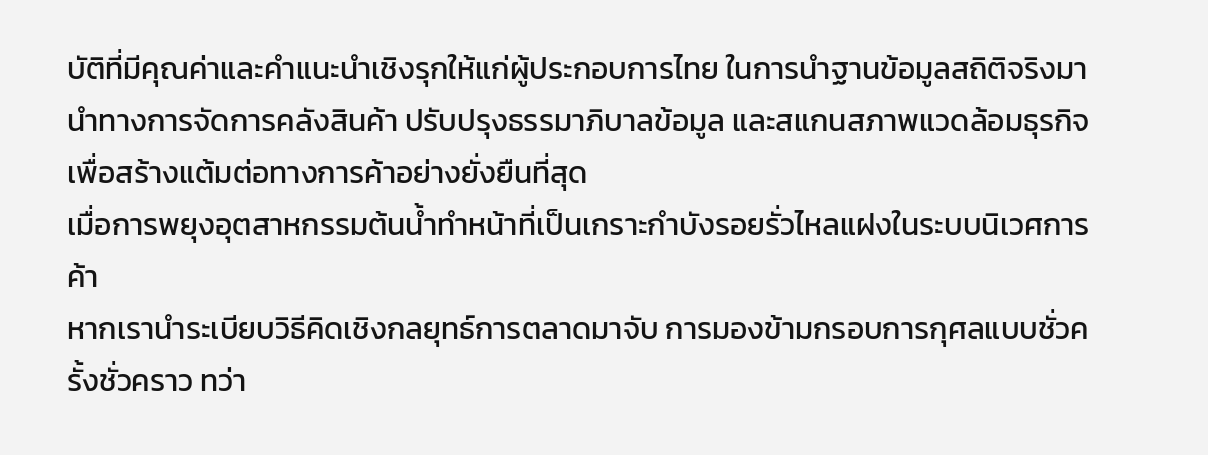บัติที่มีคุณค่าและคำแนะนำเชิงรุกให้แก่ผู้ประกอบการไทย ในการนำฐานข้อมูลสถิติจริงมานำทางการจัดการคลังสินค้า ปรับปรุงธรรมาภิบาลข้อมูล และสแกนสภาพแวดล้อมธุรกิจเพื่อสร้างแต้มต่อทางการค้าอย่างยั่งยืนที่สุด
เมื่อการพยุงอุตสาหกรรมต้นน้ำทำหน้าที่เป็นเกราะกำบังรอยรั่วไหลแฝงในระบบนิเวศการค้า
หากเรานำระเบียบวิธีคิดเชิงกลยุทธ์การตลาดมาจับ การมองข้ามกรอบการกุศลแบบชั่วครั้งชั่วคราว ทว่า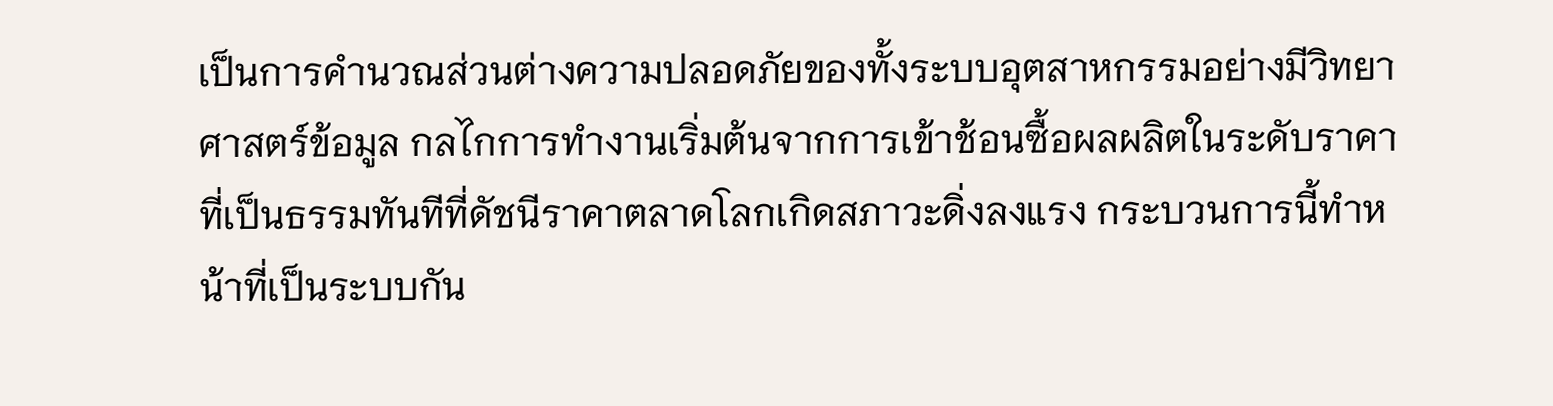เป็นการคำนวณส่วนต่างความปลอดภัยของทั้งระบบอุตสาหกรรมอย่างมีวิทยาศาสตร์ข้อมูล กลไกการทำงานเริ่มต้นจากการเข้าช้อนซื้อผลผลิตในระดับราคาที่เป็นธรรมทันทีที่ดัชนีราคาตลาดโลกเกิดสภาวะดิ่งลงแรง กระบวนการนี้ทำหน้าที่เป็นระบบกัน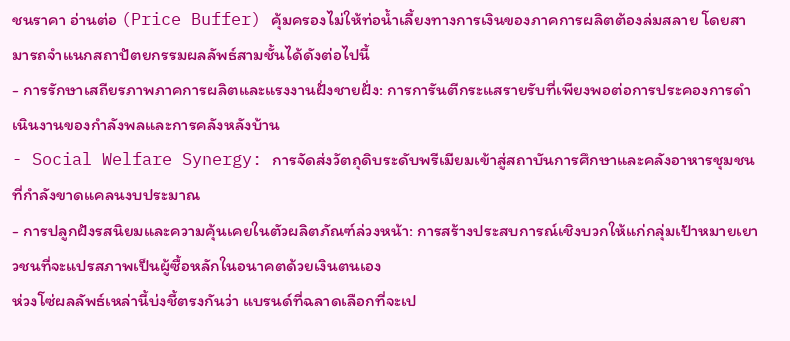ชนราคา อ่านต่อ (Price Buffer) คุ้มครองไม่ให้ท่อน้ำเลี้ยงทางการเงินของภาคการผลิตต้องล่มสลาย โดยสามารถจำแนกสถาปัตยกรรมผลลัพธ์สามชั้นได้ดังต่อไปนี้
- การรักษาเสถียรภาพภาคการผลิตและแรงงานฝั่งชายฝั่ง: การการันตีกระแสรายรับที่เพียงพอต่อการประคองการดำเนินงานของกำลังพลและการคลังหลังบ้าน
- Social Welfare Synergy: การจัดส่งวัตถุดิบระดับพรีเมียมเข้าสู่สถาบันการศึกษาและคลังอาหารชุมชนที่กำลังขาดแคลนงบประมาณ
- การปลูกฝังรสนิยมและความคุ้นเคยในตัวผลิตภัณฑ์ล่วงหน้า: การสร้างประสบการณ์เชิงบวกให้แก่กลุ่มเป้าหมายเยาวชนที่จะแปรสภาพเป็นผู้ซื้อหลักในอนาคตด้วยเงินตนเอง
ห่วงโซ่ผลลัพธ์เหล่านี้บ่งชี้ตรงกันว่า แบรนด์ที่ฉลาดเลือกที่จะเป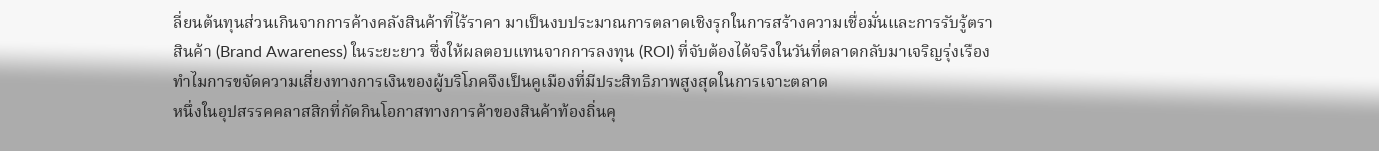ลี่ยนต้นทุนส่วนเกินจากการค้างคลังสินค้าที่ไร้ราคา มาเป็นงบประมาณการตลาดเชิงรุกในการสร้างความเชื่อมั่นและการรับรู้ตราสินค้า (Brand Awareness) ในระยะยาว ซึ่งให้ผลตอบแทนจากการลงทุน (ROI) ที่จับต้องได้จริงในวันที่ตลาดกลับมาเจริญรุ่งเรือง
ทำไมการขจัดความเสี่ยงทางการเงินของผู้บริโภคจึงเป็นคูเมืองที่มีประสิทธิภาพสูงสุดในการเจาะตลาด
หนึ่งในอุปสรรคคลาสสิกที่กัดกินโอกาสทางการค้าของสินค้าท้องถิ่นคุ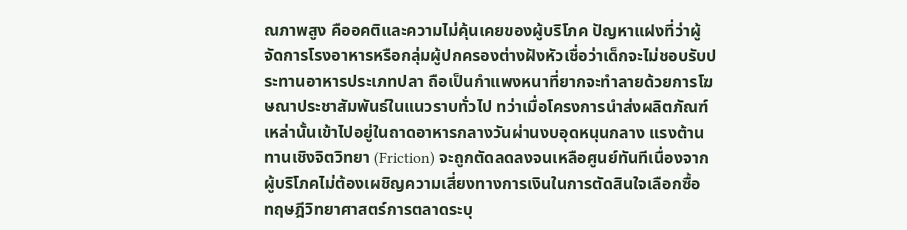ณภาพสูง คืออคติและความไม่คุ้นเคยของผู้บริโภค ปัญหาแฝงที่ว่าผู้จัดการโรงอาหารหรือกลุ่มผู้ปกครองต่างฝังหัวเชื่อว่าเด็กจะไม่ชอบรับประทานอาหารประเภทปลา ถือเป็นกำแพงหนาที่ยากจะทำลายด้วยการโฆษณาประชาสัมพันธ์ในแนวราบทั่วไป ทว่าเมื่อโครงการนำส่งผลิตภัณฑ์เหล่านั้นเข้าไปอยู่ในถาดอาหารกลางวันผ่านงบอุดหนุนกลาง แรงต้านทานเชิงจิตวิทยา (Friction) จะถูกตัดลดลงจนเหลือศูนย์ทันทีเนื่องจากผู้บริโภคไม่ต้องเผชิญความเสี่ยงทางการเงินในการตัดสินใจเลือกซื้อ
ทฤษฎีวิทยาศาสตร์การตลาดระบุ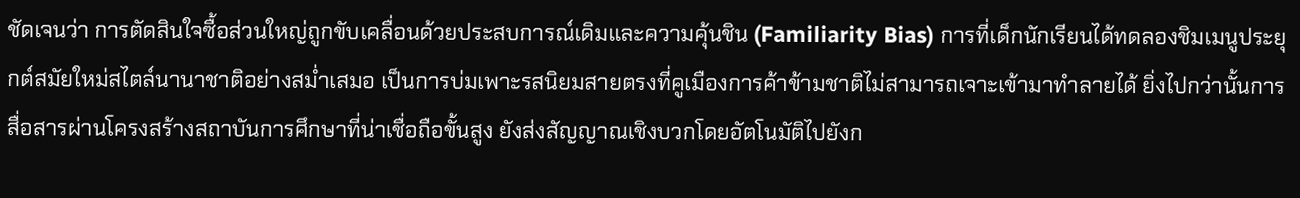ชัดเจนว่า การตัดสินใจซื้อส่วนใหญ่ถูกขับเคลื่อนด้วยประสบการณ์เดิมและความคุ้นชิน (Familiarity Bias) การที่เด็กนักเรียนได้ทดลองชิมเมนูประยุกต์สมัยใหม่สไตล์นานาชาติอย่างสม่ำเสมอ เป็นการบ่มเพาะรสนิยมสายตรงที่คูเมืองการค้าข้ามชาติไม่สามารถเจาะเข้ามาทำลายได้ ยิ่งไปกว่านั้นการสื่อสารผ่านโครงสร้างสถาบันการศึกษาที่น่าเชื่อถือขั้นสูง ยังส่งสัญญาณเชิงบวกโดยอัตโนมัติไปยังก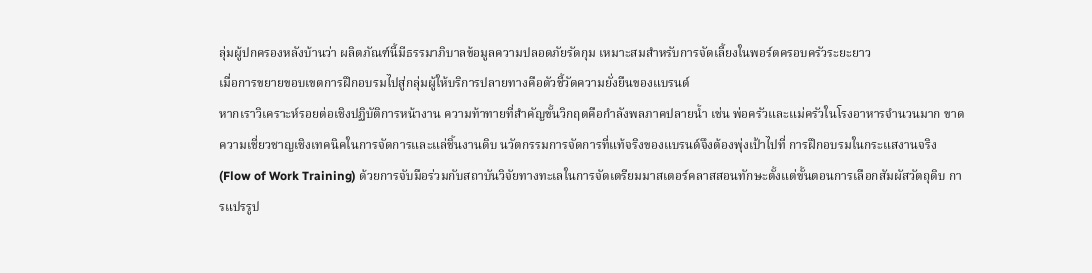ลุ่มผู้ปกครองหลังบ้านว่า ผลิตภัณฑ์นี้มีธรรมาภิบาลข้อมูลความปลอดภัยรัดกุม เหมาะสมสำหรับการจัดเลี้ยงในพอร์ตครอบครัวระยะยาว
เมื่อการขยายขอบเขตการฝึกอบรมไปสู่กลุ่มผู้ให้บริการปลายทางคือตัวชี้วัดความยั่งยืนของแบรนด์
หากเราวิเคราะห์รอยต่อเชิงปฏิบัติการหน้างาน ความท้าทายที่สำคัญขั้นวิกฤตคือกำลังพลภาคปลายน้ำ เช่น พ่อครัวและแม่ครัวในโรงอาหารจำนวนมาก ขาดความเชี่ยวชาญเชิงเทคนิคในการจัดการและแล่ชิ้นงานดิบ นวัตกรรมการจัดการที่แท้จริงของแบรนด์จึงต้องพุ่งเป้าไปที่ การฝึกอบรมในกระแสงานจริง (Flow of Work Training) ด้วยการจับมือร่วมกับสถาบันวิจัยทางทะเลในการจัดเตรียมมาสเตอร์คลาสสอนทักษะตั้งแต่ขั้นตอนการเลือกสัมผัสวัตถุดิบ การแปรรูป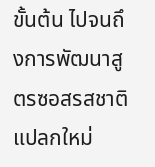ขั้นต้น ไปจนถึงการพัฒนาสูตรซอสรสชาติแปลกใหม่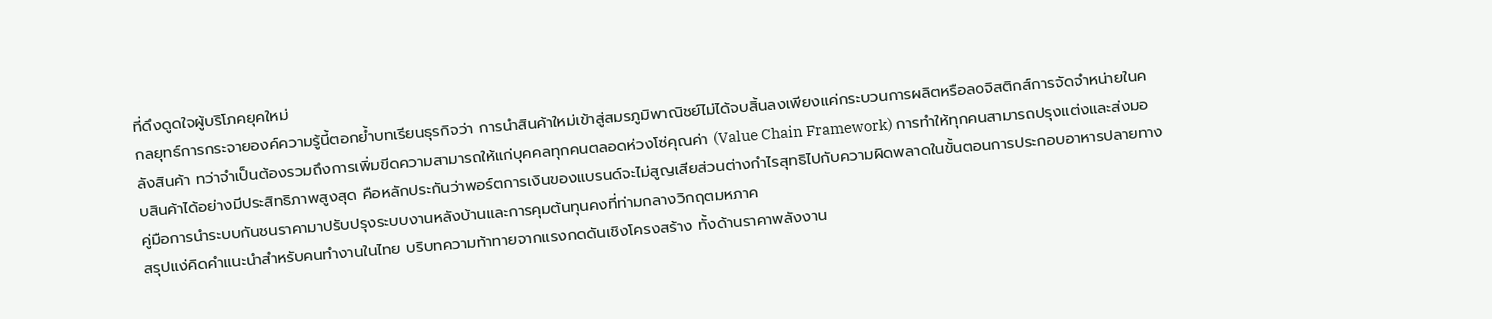ที่ดึงดูดใจผู้บริโภคยุคใหม่
กลยุทธ์การกระจายองค์ความรู้นี้ตอกย้ำบทเรียนธุรกิจว่า การนำสินค้าใหม่เข้าสู่สมรภูมิพาณิชย์ไม่ได้จบสิ้นลงเพียงแค่กระบวนการผลิตหรือลоจิสติกส์การจัดจำหน่ายในคลังสินค้า ทว่าจำเป็นต้องรวมถึงการเพิ่มขีดความสามารถให้แก่บุคคลทุกคนตลอดห่วงโซ่คุณค่า (Value Chain Framework) การทำให้ทุกคนสามารถปรุงแต่งและส่งมอบสินค้าได้อย่างมีประสิทธิภาพสูงสุด คือหลักประกันว่าพอร์ตการเงินของแบรนด์จะไม่สูญเสียส่วนต่างกำไรสุทธิไปกับความผิดพลาดในขั้นตอนการประกอบอาหารปลายทาง
คู่มือการนำระบบกันชนราคามาปรับปรุงระบบงานหลังบ้านและการคุมต้นทุนคงที่ท่ามกลางวิกฤตมหภาค
สรุปแง่คิดคำแนะนำสำหรับคนทำงานในไทย บริบทความท้าทายจากแรงกดดันเชิงโครงสร้าง ทั้งด้านราคาพลังงาน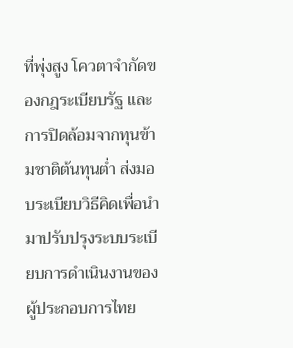ที่พุ่งสูง โควตาจำกัดของกฎระเบียบรัฐ และการปิดล้อมจากทุนข้ามชาติต้นทุนต่ำ ส่งมอบระเบียบวิธีคิดเพื่อนำมาปรับปรุงระบบระเบียบการดำเนินงานของผู้ประกอบการไทย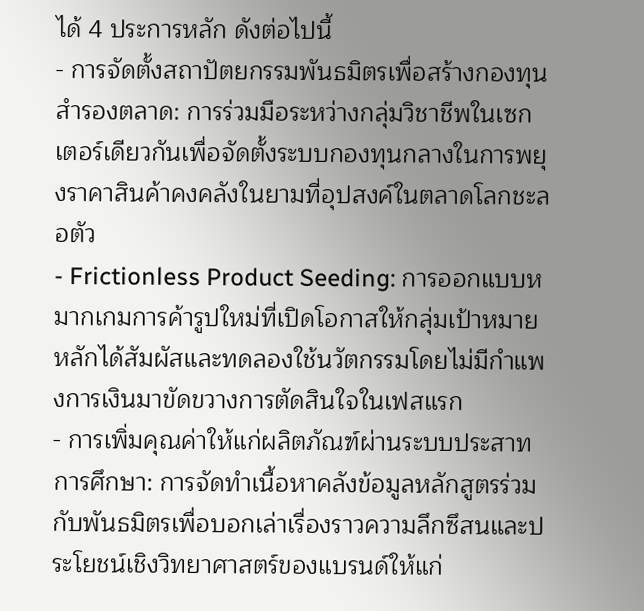ได้ 4 ประการหลัก ดังต่อไปนี้
- การจัดตั้งสถาปัตยกรรมพันธมิตรเพื่อสร้างกองทุนสำรองตลาด: การร่วมมือระหว่างกลุ่มวิชาชีพในเซกเตอร์เดียวกันเพื่อจัดตั้งระบบกองทุนกลางในการพยุงราคาสินค้าคงคลังในยามที่อุปสงค์ในตลาดโลกชะลอตัว
- Frictionless Product Seeding: การออกแบบหมากเกมการค้ารูปใหม่ที่เปิดโอกาสให้กลุ่มเป้าหมายหลักได้สัมผัสและทดลองใช้นวัตกรรมโดยไม่มีกำแพงการเงินมาขัดขวางการตัดสินใจในเฟสแรก
- การเพิ่มคุณค่าให้แก่ผลิตภัณฑ์ผ่านระบบประสาทการศึกษา: การจัดทำเนื้อหาคลังข้อมูลหลักสูตรร่วมกับพันธมิตรเพื่อบอกเล่าเรื่องราวความลึกซึสนและประโยชน์เชิงวิทยาศาสตร์ของแบรนด์ให้แก่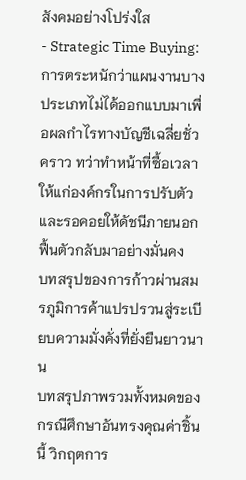สังคมอย่างโปร่งใส
- Strategic Time Buying: การตระหนักว่าแผนงานบางประเภทไม่ได้ออกแบบมาเพื่อผลกำไรทางบัญชีเฉลี่ยชั่วคราว ทว่าทำหน้าที่ซื้อเวลาให้แก่องค์กรในการปรับตัวและรอคอยให้ดัชนีภายนอกฟื้นตัวกลับมาอย่างมั่นคง
บทสรุปของการก้าวผ่านสมรภูมิการค้าแปรปรวนสู่ระเบียบความมั่งคั่งที่ยั่งยืนยาวนาน
บทสรุปภาพรวมทั้งหมดของกรณีศึกษาอันทรงคุณค่าชิ้นนี้ วิกฤตการ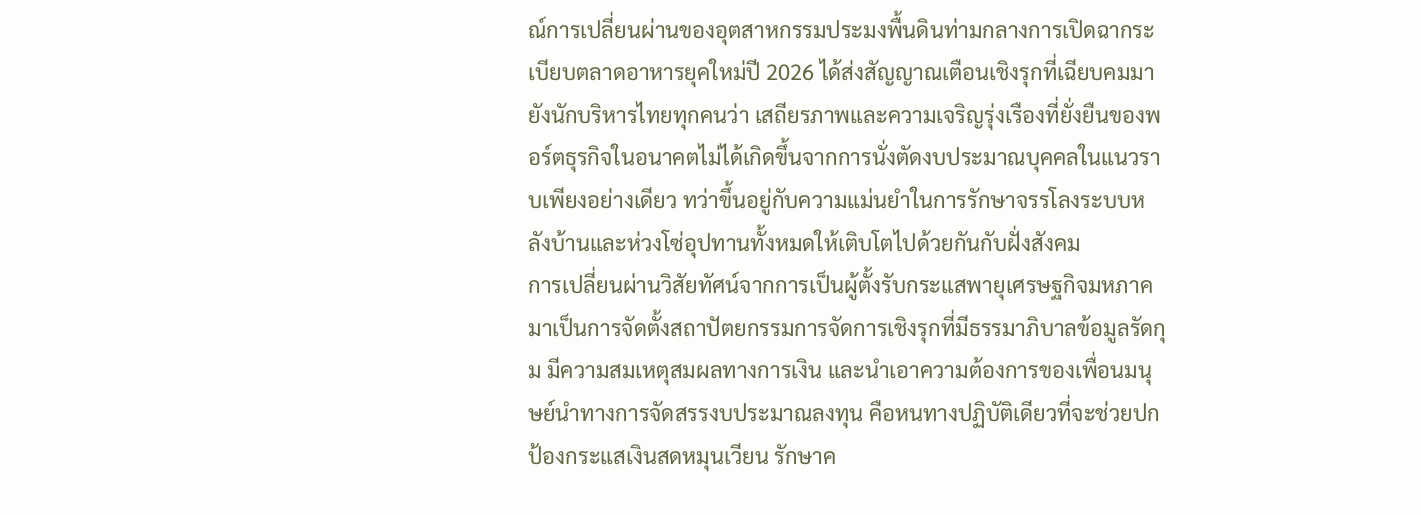ณ์การเปลี่ยนผ่านของอุตสาหกรรมประมงพื้นดินท่ามกลางการเปิดฉากระเบียบตลาดอาหารยุคใหม่ปี 2026 ได้ส่งสัญญาณเตือนเชิงรุกที่เฉียบคมมายังนักบริหารไทยทุกคนว่า เสถียรภาพและความเจริญรุ่งเรืองที่ยั่งยืนของพอร์ตธุรกิจในอนาคตไม่ได้เกิดขึ้นจากการนั่งตัดงบประมาณบุคคลในแนวราบเพียงอย่างเดียว ทว่าขึ้นอยู่กับความแม่นยำในการรักษาจรรโลงระบบหลังบ้านและห่วงโซ่อุปทานทั้งหมดให้เติบโตไปด้วยกันกับฝั่งสังคม
การเปลี่ยนผ่านวิสัยทัศน์จากการเป็นผู้ตั้งรับกระแสพายุเศรษฐกิจมหภาค มาเป็นการจัดตั้งสถาปัตยกรรมการจัดการเชิงรุกที่มีธรรมาภิบาลข้อมูลรัดกุม มีความสมเหตุสมผลทางการเงิน และนำเอาความต้องการของเพื่อนมนุษย์นำทางการจัดสรรงบประมาณลงทุน คือหนทางปฏิบัติเดียวที่จะช่วยปกป้องกระแสเงินสดหมุนเวียน รักษาค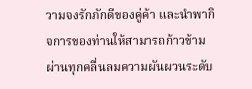วามจงรักภักดีของคู่ค้า และนำพากิจการของท่านให้สามารถก้าวข้ามผ่านทุกคลื่นลมความผันผวนระดับ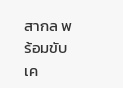สากล พร้อมขับเค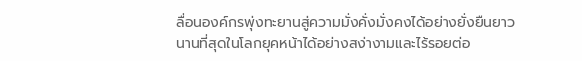ลื่อนองค์กรพุ่งทะยานสู่ความมั่งคั่งมั่งคงได้อย่างยั่งยืนยาวนานที่สุดในโลกยุคหน้าได้อย่างสง่างามและไร้รอยต่อ